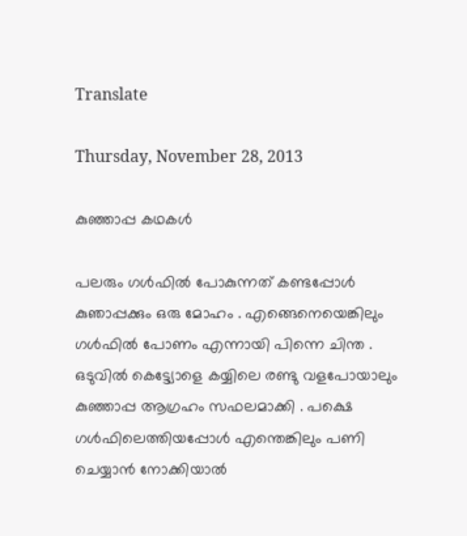Translate

Thursday, November 28, 2013

കുഞ്ഞാപ്പ കഥകൾ

പലരും ഗൾഫിൽ പോകുന്നത് കണ്ടപ്പോൾ കുഞാപ്പക്കും ഒരു മോഹം . എങ്ങെനെയെങ്കിലും ഗൾഫിൽ പോണം എന്നായി പിന്നെ ചിന്ത . ഒടുവിൽ കെട്ട്യോളെ കയ്യിലെ രണ്ടു വളപോയാലും കുഞ്ഞാപ്പ ആഗ്രഹം സഫലമാക്കി . പക്ഷെ ഗൾഫിലെത്തിയപ്പോൾ എന്തെങ്കിലും പണി ചെയ്യാൻ നോക്കിയാൽ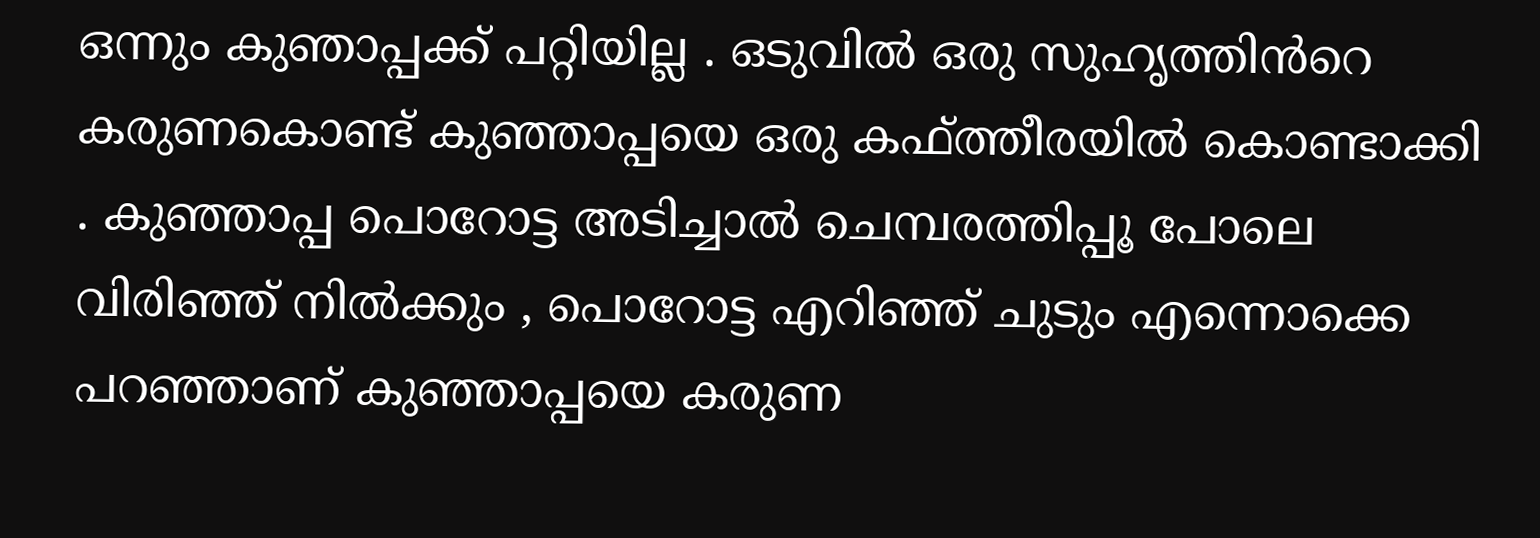ഒന്നും കുഞാപ്പക്ക് പറ്റിയില്ല . ഒടുവിൽ ഒരു സുഹൃത്തിൻറെ കരുണകൊണ്ട് കുഞ്ഞാപ്പയെ ഒരു കഫ്ത്തീരയിൽ കൊണ്ടാക്കി . കുഞ്ഞാപ്പ പൊറോട്ട അടിച്ചാൽ ചെമ്പരത്തിപ്പൂ പോലെ വിരിഞ്ഞ് നിൽക്കും , പൊറോട്ട എറിഞ്ഞ് ചുടും എന്നൊക്കെ പറഞ്ഞാണ് കുഞ്ഞാപ്പയെ കരുണ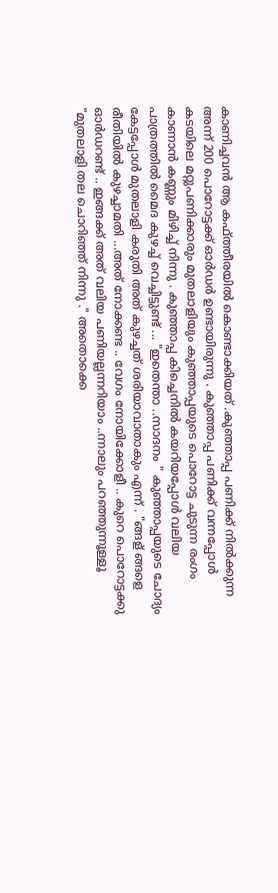കാണിച്ചവൻ ആ കഫ്ത്തീരയിൽ കൊണ്ടാക്കിയത് .കുഞ്ഞാപ്പ പണിക്ക് നിൽക്കുന്ന അന്ന് 200 പൊറോട്ടക്ക് ഓർഡർ ഉണ്ടായിരുന്നു . കുഞ്ഞാപ്പ പണിക്ക് വന്നപ്പോൾ കടയിലെ മറ്റുപണിക്കാരും മുതലാളിയും കുഞ്ഞാപ്പയുടെ പൊറോട്ട ചുടുന്ന രംഗം കാണാൻ കണ്ണും മിഴിച്ച് നിന്നു . കുഞ്ഞാപ്പ കിച്ചെനിൽ കയറിയപ്പോൾ വലിയ പാത്രത്തിൽ മൈദ കുഴച്ച് വെച്ചിട്ടുണ്ട് ... "ഇതെന്താ ..സാദനം " കുഞ്ഞാപ്പയുടെ ചോദ്യം കേട്ടപ്പോൾ മുതലാളി കരുതി അത് കുഴച്ചത് ശരിയാവാതാകും എന്ന് . "ങ്ങള് ങ്ങളെ രീതിയിൽ കുഴച്ചാമതി ...അത് നോക്കണ്ട .. വേഗം നോയിക്കോളീ .. കുറെ പൊറോട്ടക്കു ഓർഡറണ്ട് .. ഇങ്ങക്ക് അത് വലിയ പണിയല്ലന്നറിയാം ..ന്നാലും പറഞ്ഞുന്നൂള്ളൂ "മുതലാളി തല ചൊറിഞ്ഞ് നിന്നു ." അതൊക്കെ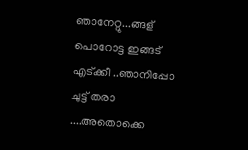ഞാനേറ്റു...ങ്ങള് പൊറോട്ട ഇങ്ങട് എട്ക്കീ ..ഞാനിപ്പോ ചുട്ട് തരാ ....അതൊക്കെ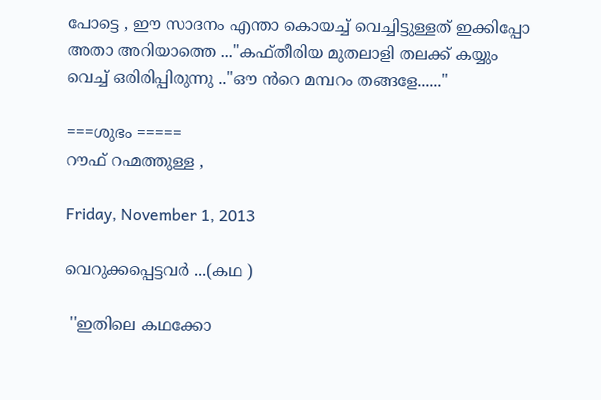പോട്ടെ , ഈ സാദനം എന്താ കൊയച്ച് വെച്ചിട്ടുള്ളത് ഇക്കിപ്പോ അതാ അറിയാത്തെ ..."കഫ്തീരിയ മുതലാളി തലക്ക് കയ്യും വെച്ച് ഒരിരിപ്പിരുന്നു .."ഔ ൻറെ മമ്പറം തങ്ങളേ......"

===ശുഭം =====                                                                                                 റൗഫ് റഹ്മത്തുള്ള ,

Friday, November 1, 2013

വെറുക്കപ്പെട്ടവർ ...(കഥ )

 ''ഇതിലെ കഥക്കോ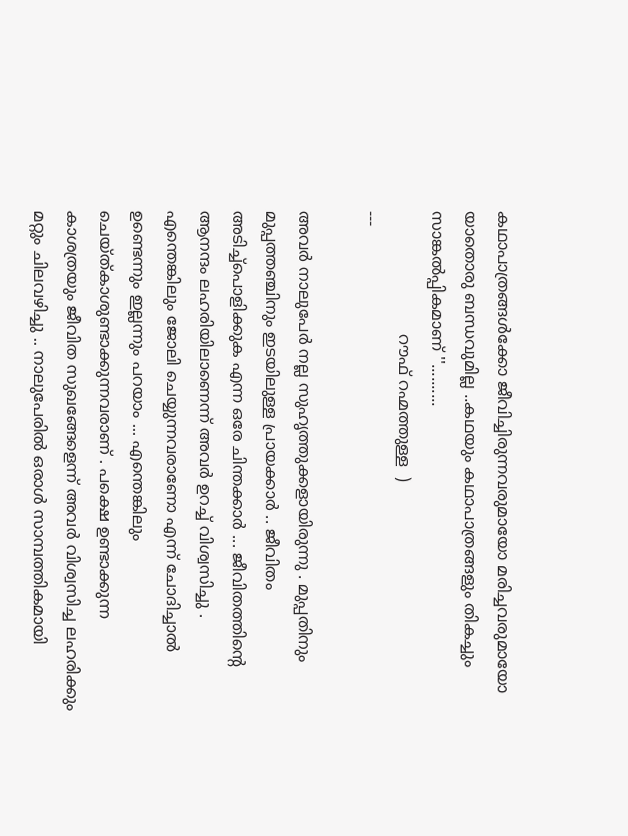കഥാപാത്രങ്ങൾക്കോ ജീവിച്ചിരുന്നവരുമായോ മരിച്ചവരുമായോ യാതൊരു ബന്ധവുമില്ല ..കഥയും കഥാപാത്രങ്ങളും തികച്ചും സാങ്കൽപ്പികമാണ്‌ ''..........
                         റൗഫ് റഹ്മത്തുള്ള  )
---

അവർ നാലുപേർ നല്ല സുഹൃത്തുക്കളായിരുന്നു . മുപ്പതിനും മുപ്പത്തഞ്ചിനും ഇടയിലുള്ള പ്രായക്കാർ .. ജീവിതം അടിച്ച്പൊളിക്കുക എന്ന ഒരേ ചിന്തക്കാർ ... ജീവിതത്തിന്റെ ആനന്ദം ലഹരിയിലാണെന്ന് അവർ ഉറച്ച് വിശ്വസിച്ചു . എന്തെങ്കിലും ജോലി ചെയ്യുന്നവരാണോ എന്ന് ചോദിച്ചാൽ ഉണ്ടെന്നും ഇല്ലന്നും പറയാം ... എന്തെങ്കിലും ചെയ്ത്കാശുണ്ടാക്കുന്നവരാണ് . പക്ഷെ ഉണ്ടാക്കുന്ന കാശത്രയും ജീവിത സുഖങ്ങേളെന്ന് അവർ വിശ്വസിച്ച ലഹരിക്കും മറ്റും ചിലവഴിച്ചു .. നാലുപേരിൽ ഒരാൾ സാമ്പത്തികമായി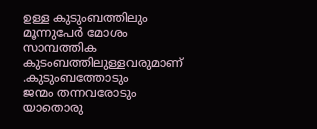ഉള്ള കുടുംബത്തിലും മൂന്നുപേർ മോശം സാമ്പത്തിക കുടംബത്തിലുള്ളവരുമാണ് .കുടുംബത്തോടും
ജന്മം തന്നവരോടും യാതൊരു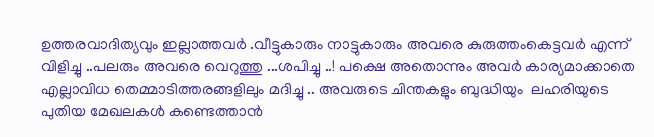ഉത്തരവാദിത്യവും ഇല്ലാത്തവർ .വീട്ടുകാരും നാട്ടുകാരും അവരെ കുരുത്തംകെട്ടവർ എന്ന് വിളിച്ചു ..പലരും അവരെ വെറുത്തു ...ശപിച്ചു ..! പക്ഷെ അതൊന്നും അവർ കാര്യമാക്കാതെ എല്ലാവിധ തെമ്മാടിത്തരങ്ങളിലും മദിച്ചു .. അവരുടെ ചിന്തകളും ബുദ്ധിയും  ലഹരിയുടെ പുതിയ മേഖലകൾ കണ്ടെത്താൻ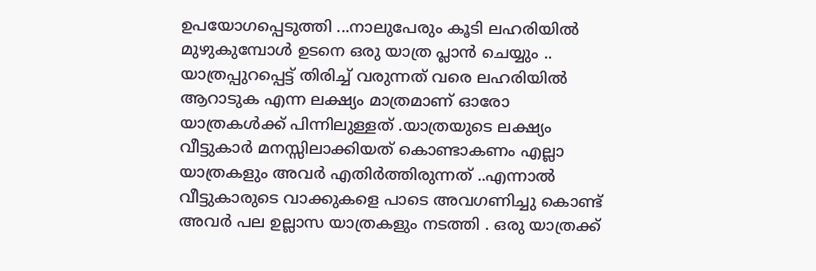ഉപയോഗപ്പെടുത്തി ...നാലുപേരും കൂടി ലഹരിയിൽ മുഴുകുമ്പോൾ ഉടനെ ഒരു യാത്ര പ്ലാൻ ചെയ്യും .. യാത്രപ്പുറപ്പെട്ട് തിരിച്ച് വരുന്നത് വരെ ലഹരിയിൽ ആറാടുക എന്ന ലക്ഷ്യം മാത്രമാണ് ഓരോ യാത്രകൾക്ക് പിന്നിലുള്ളത് .യാത്രയുടെ ലക്ഷ്യം വീട്ടുകാർ മനസ്സിലാക്കിയത് കൊണ്ടാകണം എല്ലാ യാത്രകളും അവർ എതിർത്തിരുന്നത് ..എന്നാൽ വീട്ടുകാരുടെ വാക്കുകളെ പാടെ അവഗണിച്ചു കൊണ്ട് അവർ പല ഉല്ലാസ യാത്രകളും നടത്തി . ഒരു യാത്രക്ക്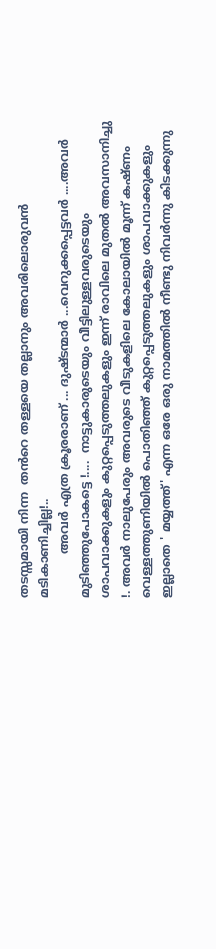തടസ്സമായി നിന്ന  തൻറെ തള്ളയെ തല്ലാനും അവരിലൊരുവൻ മടികാണിച്ചില്ല!..
            അവർ എത്ര ക്രൂരരാണ് ... ദുഷ്ടന്മാർ ...വെറുക്കപ്പെട്ടവർ ....അവർ മുടിഞ്ഞുപോകട്ടെ !....  നാട്ടുകാരുടെയും വീട്ടിലുള്ളവരുടെയും ശാപവാക്കുകളും കുറ്റപ്പെടുത്തലുകളും ഇന്ന് രാവിലെ മുതൽ അവസാനിച്ചു !. അവർ നാലുപേരും അവരുടെ വീടുകളിലെ കോലായിൽ മൂന്ന് കഷ്ണം വെള്ളത്തുണിയിൽ പൊതിഞ്ഞ് കുറ്റപ്പെടുത്തലുകളും ശാപവാക്കുകളും ഇല്ലാതെ ' മയ്യത്ത്' എന്ന ഒരേ ഒരു നാമത്തിൽ നീണ്ടു നിവർന്നു കിടക്കുന്നു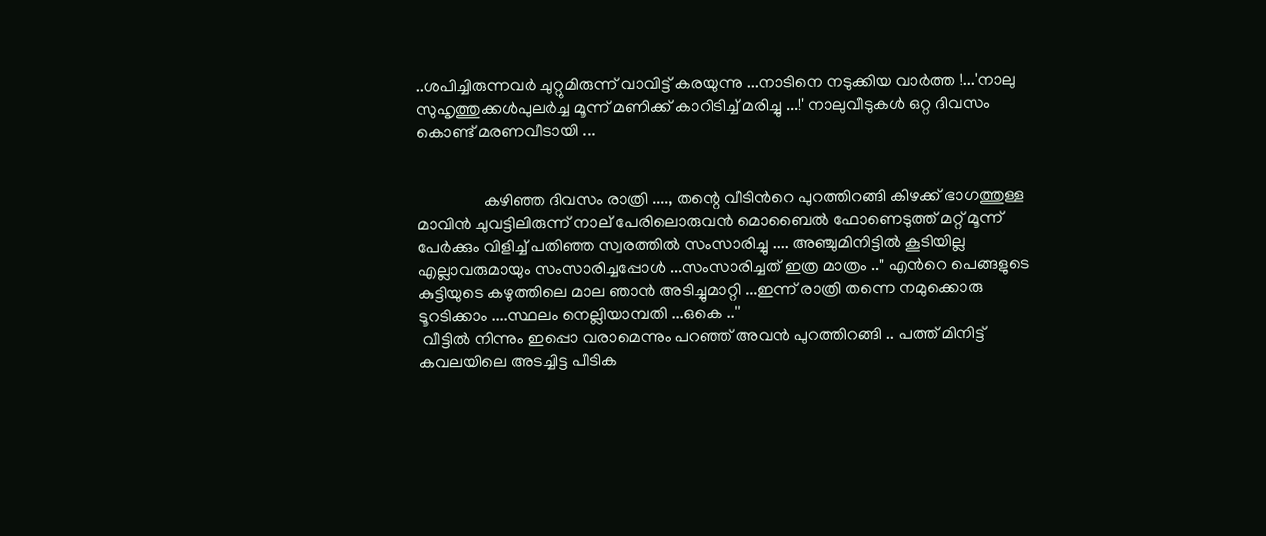..ശപിച്ചിരുന്നവർ ചുറ്റുമിരുന്ന് വാവിട്ട് കരയുന്നു ...നാടിനെ നടുക്കിയ വാർത്ത !...'നാലു സുഹൃത്തുക്കൾപുലർച്ച മൂന്ന് മണിക്ക് കാറിടിച്ച് മരിച്ചു ...!' നാലുവീടുകൾ ഒറ്റ ദിവസം കൊണ്ട് മരണവീടായി ...


                കഴിഞ്ഞ ദിവസം രാത്രി ...., തന്റെ വീടിൻറെ പുറത്തിറങ്ങി കിഴക്ക് ഭാഗത്തുള്ള മാവിൻ ചുവട്ടിലിരുന്ന് നാല് പേരിലൊരുവൻ മൊബൈൽ ഫോണെടുത്ത് മറ്റ് മൂന്ന് പേർക്കും വിളിച്ച് പതിഞ്ഞ സ്വരത്തിൽ സംസാരിച്ചു .... അഞ്ചുമിനിട്ടിൽ കൂടിയില്ല എല്ലാവരുമായും സംസാരിച്ചപ്പോൾ ...സംസാരിച്ചത് ഇത്ര മാത്രം .." എൻറെ പെങ്ങളുടെ കുട്ടിയുടെ കഴുത്തിലെ മാല ഞാൻ അടിച്ചുമാറ്റി ...ഇന്ന് രാത്രി തന്നെ നമുക്കൊരു ടൂറടിക്കാം ....സ്ഥലം നെല്ലിയാമ്പതി ...ഒകെ ..''
 വീട്ടിൽ നിന്നും ഇപ്പൊ വരാമെന്നും പറഞ്ഞ് അവൻ പുറത്തിറങ്ങി .. പത്ത് മിനിട്ട് കവലയിലെ അടച്ചിട്ട പീടിക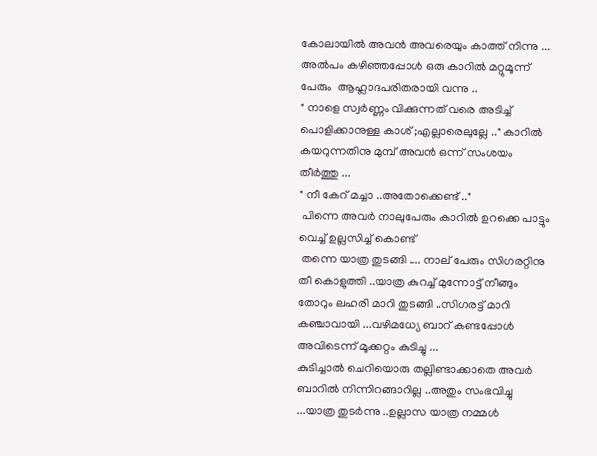കോലായിൽ അവൻ അവരെയും കാത്ത് നിന്നു ... അൽപം കഴിഞ്ഞപ്പോൾ ഒരു കാറിൽ മറ്റുമൂന്ന്  പേരും  ആഹ്ലാദപരിതരായി വന്നു ..
" നാളെ സ്വർണ്ണം വിക്കുന്നത് വരെ അടിച്ച് പൊളിക്കാനുള്ള കാശ് ;എല്ലാരെലുല്ലേ .." കാറിൽ കയറുന്നതിനു മുമ്പ് അവൻ ഒന്ന് സംശയം തീർത്തു ...
" നീ കേറ് മച്ചാ ..അതോക്കെണ്ട് .."
 പിന്നെ അവർ നാലുപേരും കാറിൽ ഉറക്കെ പാട്ടും വെച്ച് ഉല്ലസിച്ച് കൊണ്ട്
 തന്നെ യാത്ര തുടങ്ങി .... നാല് പേരും സിഗരറ്റിനു തീ കൊളുത്തി ..യാത്ര കുറച്ച് മുന്നോട്ട് നീങ്ങും തോറും ലഹരി മാറി തുടങ്ങി ..സിഗരട്ട് മാറി കഞ്ചാവായി ...വഴിമധ്യേ ബാറ് കണ്ടപ്പോൾ അവിടെന്ന് മൂക്കറ്റം കുടിച്ചു ...
കുടിച്ചാൽ ചെറിയൊരു തല്ലിണ്ടാക്കാതെ അവർ ബാറിൽ നിന്നിറങ്ങാറില്ല ..അതും സംഭവിച്ചു ...യാത്ര തുടർന്നു ..ഉല്ലാസ യാത്ര നമ്മൾ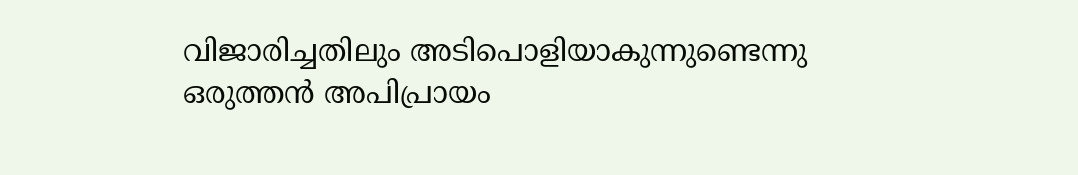വിജാരിച്ചതിലും അടിപൊളിയാകുന്നുണ്ടെന്നു ഒരുത്തൻ അപിപ്രായം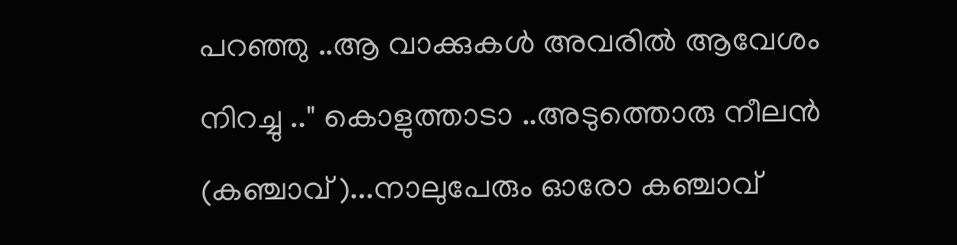പറഞ്ഞു ..ആ വാക്കുകൾ അവരിൽ ആവേശം നിറച്ചു .." കൊളുത്താടാ ..അടുത്തൊരു നീലൻ (കഞ്ചാവ് )...നാലുപേരും ഓരോ കഞ്ചാവ്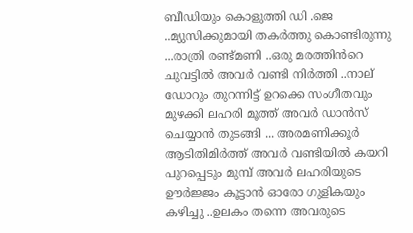ബീഡിയും കൊളുത്തി ഡി .ജെ ..മ്യുസിക്കുമായി തകർത്തു കൊണ്ടിരുന്നു ...രാത്രി രണ്ട്മണി ..ഒരു മരത്തിൻറെ ചുവട്ടിൽ അവർ വണ്ടി നിർത്തി ..നാല് ഡോറും തുറന്നിട്ട്‌ ഉറക്കെ സംഗീതവും മുഴക്കി ലഹരി മൂത്ത് അവർ ഡാൻസ് ചെയ്യാൻ തുടങ്ങി ... അരമണിക്കൂർ ആടിതിമിർത്ത് അവർ വണ്ടിയിൽ കയറി പുറപ്പെടും മുമ്പ് അവർ ലഹരിയുടെ ഊർജ്ജം കൂട്ടാൻ ഓരോ ഗുളികയും കഴിച്ചു ..ഉലകം തന്നെ അവരുടെ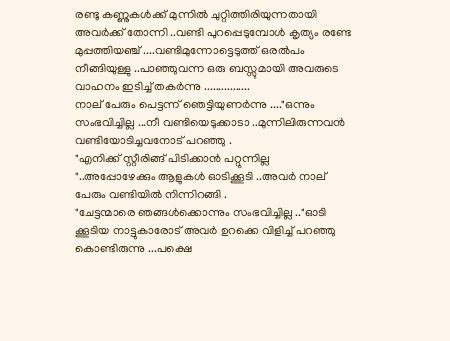രണ്ടു കണ്ണുകൾക്ക് മുന്നിൽ ചുറ്റിത്തിരിയുന്നതായി അവർക്ക് തോന്നി ..വണ്ടി പുറപ്പെടുമ്പോൾ കൃത്യം രണ്ടേ മുപ്പത്തിയഞ്ച് ....വണ്ടിമുന്നോട്ടെടുത്ത് ഒരൽപം നീങ്ങിയുള്ളു ..പാഞ്ഞുവന്ന ഒരു ബസ്സുമായി അവരുടെ വാഹനം ഇടിച്ച് തകർന്നു ................
നാല് പേരും പെട്ടന്ന് ഞെട്ടിയുണർന്നു ...."ഒന്നും സംഭവിച്ചില്ല ...നീ വണ്ടിയെടുക്കാടാ ..മുന്നിലിരുന്നവൻ വണ്ടിയോടിച്ചവനോട് പറഞ്ഞു .
"എനിക്ക് സ്റ്റീരിങ്ങ് പിടിക്കാൻ പറ്റുന്നില്ല "..അപ്പോഴേക്കും ആളുകൾ ഓടിക്കൂടി ..അവർ നാല് പേരും വണ്ടിയിൽ നിന്നിറങ്ങി .
"ചേട്ടന്മാരെ ഞങ്ങൾക്കൊന്നും സംഭവിച്ചില്ല .."ഓടി ക്കൂടിയ നാട്ടുകാരോട് അവർ ഉറക്കെ വിളിച്ച് പറഞ്ഞു കൊണ്ടിരുന്നു ...പക്ഷെ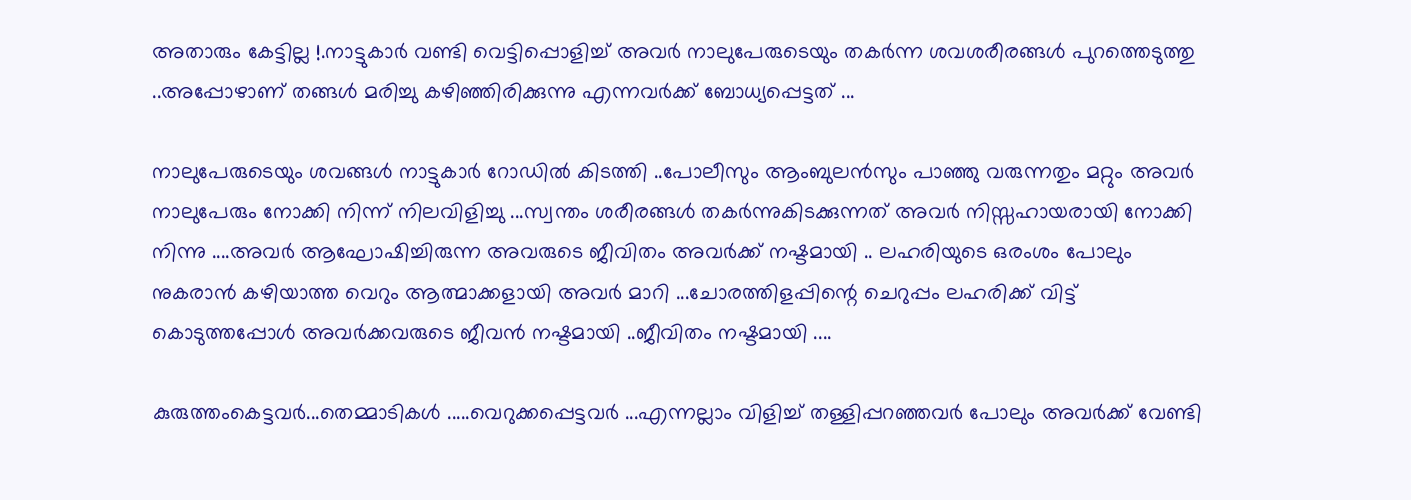അതാരും കേട്ടില്ല !.നാട്ടുകാർ വണ്ടി വെട്ടിപ്പൊളിച്ച് അവർ നാലുപേരുടെയും തകർന്ന ശവശരീരങ്ങൾ പുറത്തെടുത്തു ..അപ്പോഴാണ് തങ്ങൾ മരിച്ചു കഴിഞ്ഞിരിക്കുന്നു എന്നവർക്ക് ബോധ്യപ്പെട്ടത് ...

നാലുപേരുടെയും ശവങ്ങൾ നാട്ടുകാർ റോഡിൽ കിടത്തി ..പോലീസും ആംബുലൻസും പാഞ്ഞു വരുന്നതും മറ്റും അവർ നാലുപേരും നോക്കി നിന്ന് നിലവിളിച്ചു ...സ്വന്തം ശരീരങ്ങൾ തകർന്നുകിടക്കുന്നത് അവർ നിസ്സഹായരായി നോക്കി നിന്നു ....അവർ ആഘോഷിച്ചിരുന്ന അവരുടെ ജീവിതം അവർക്ക് നഷ്ടമായി .. ലഹരിയുടെ ഒരംശം പോലും നുകരാൻ കഴിയാത്ത വെറും ആത്മാക്കളായി അവർ മാറി ...ചോരത്തിളപ്പിന്റെ ചെറുപ്പം ലഹരിക്ക്‌ വിട്ട് കൊടുത്തപ്പോൾ അവർക്കവരുടെ ജീവൻ നഷ്ടമായി ..ജീവിതം നഷ്ടമായി ....

കുരുത്തംകെട്ടവർ...തെമ്മാടികൾ .....വെറുക്കപ്പെട്ടവർ ...എന്നല്ലാം വിളിച്ച് തള്ളിപ്പറഞ്ഞവർ പോലും അവർക്ക് വേണ്ടി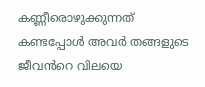കണ്ണീരൊഴുക്കുന്നത് കണ്ടപ്പോൾ അവർ തങ്ങളുടെ ജീവൻറെ വിലയെ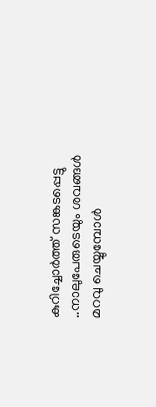കുറിച്ചോർത്ത് സങ്കടപ്പെട്ടു ..നാലുപേരുടെയും ശവങ്ങൾ മറവു ചെയ്യുമ്പോൾ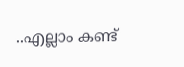..എല്ലാം കണ്ട്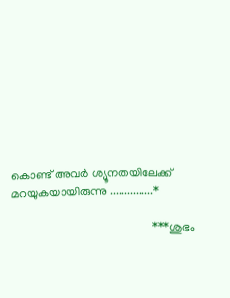കൊണ്ട് അവർ ശ്യൂനതയിലേക്ക് മറയുകയായിരുന്നു ...............*

                                                ***ശുഭം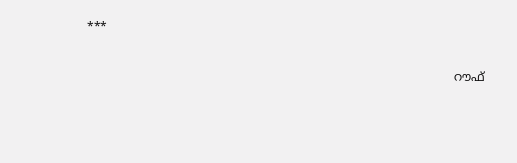***


                                                                                                   റൗഫ്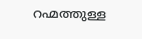റഹ്മത്തുള്ള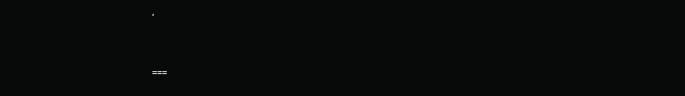,



===